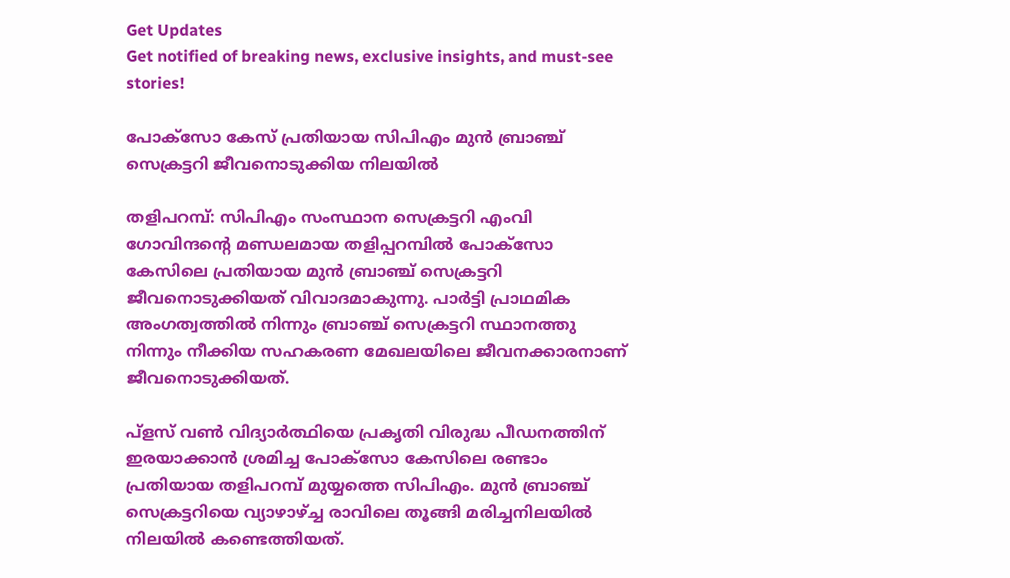Get Updates
Get notified of breaking news, exclusive insights, and must-see stories!

പോക്‌സോ കേസ് പ്രതിയായ സിപിഎം മുന്‍ ബ്രാഞ്ച് സെക്രട്ടറി ജീവനൊടുക്കിയ നിലയില്‍

തളിപറമ്പ്: സിപിഎം സംസ്ഥാന സെക്രട്ടറി എംവി ഗോവിന്ദന്റെ മണ്ഡലമായ തളിപ്പറമ്പില്‍ പോക്‌സോ കേസിലെ പ്രതിയായ മുന്‍ ബ്രാഞ്ച് സെക്രട്ടറി ജീവനൊടുക്കിയത് വിവാദമാകുന്നു. പാര്‍ട്ടി പ്രാഥമിക അംഗത്വത്തില്‍ നിന്നും ബ്രാഞ്ച് സെക്രട്ടറി സ്ഥാനത്തു നിന്നും നീക്കിയ സഹകരണ മേഖലയിലെ ജീവനക്കാരനാണ് ജീവനൊടുക്കിയത്.

പ്‌ളസ് വണ്‍ വിദ്യാര്‍ത്ഥിയെ പ്രകൃതി വിരുദ്ധ പീഡനത്തിന് ഇരയാക്കാന്‍ ശ്രമിച്ച പോക്‌സോ കേസിലെ രണ്ടാം പ്രതിയായ തളിപറമ്പ് മുയ്യത്തെ സിപിഎം. മുന്‍ ബ്രാഞ്ച് സെക്രട്ടറിയെ വ്യാഴാഴ്ച്ച രാവിലെ തൂങ്ങി മരിച്ചനിലയില്‍ നിലയില്‍ കണ്ടെത്തിയത്.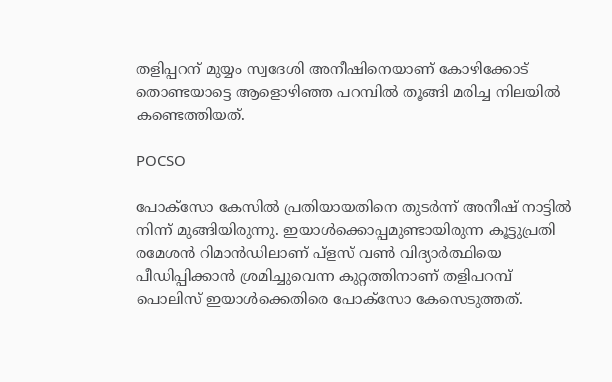തളിപ്പറന് മുയ്യം സ്വദേശി അനീഷിനെയാണ് കോഴിക്കോട് തൊണ്ടയാട്ടെ ആളൊഴിഞ്ഞ പറമ്പില്‍ തൂങ്ങി മരിച്ച നിലയില്‍ കണ്ടെത്തിയത്.

POCSO

പോക്‌സോ കേസില്‍ പ്രതിയായതിനെ തുടര്‍ന്ന് അനീഷ് നാട്ടില്‍ നിന്ന് മുങ്ങിയിരുന്നു. ഇയാള്‍ക്കൊപ്പമുണ്ടായിരുന്ന കൂട്ടുപ്രതി രമേശന്‍ റിമാന്‍ഡിലാണ് പ്‌ളസ് വണ്‍ വിദ്യാര്‍ത്ഥിയെ പീഡിപ്പിക്കാന്‍ ശ്രമിച്ചുവെന്ന കുറ്റത്തിനാണ് തളിപറമ്പ് പൊലിസ് ഇയാള്‍ക്കെതിരെ പോക്‌സോ കേസെടുത്തത്.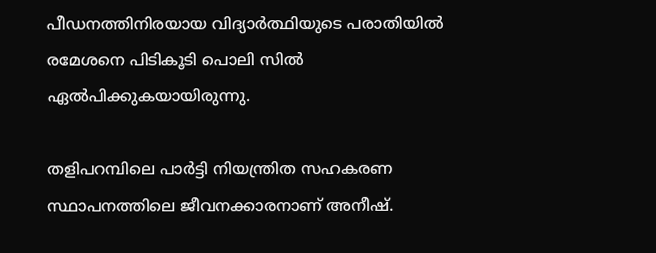പീഡനത്തിനിരയായ വിദ്യാര്‍ത്ഥിയുടെ പരാതിയില്‍ രമേശനെ പിടികൂടി പൊലി സില്‍ ഏല്‍പിക്കുകയായിരുന്നു.

തളിപറമ്പിലെ പാര്‍ട്ടി നിയന്ത്രിത സഹകരണ സ്ഥാപനത്തിലെ ജീവനക്കാരനാണ് അനീഷ്.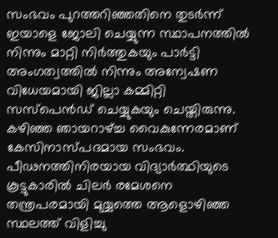സംഭവം പുറത്തറിഞ്ഞതിനെ തുടര്‍ന്ന് ഇയാളെ ജോലി ചെയ്യുന്ന സ്ഥാപനത്തില്‍ നിന്നും മാറ്റി നിര്‍ത്തുകയും പാര്‍ട്ടി അംഗത്വത്തില്‍ നിന്നും അന്വേഷണ വിധേയമായി ജില്ലാ കമ്മിറ്റി സസ്‌പെന്‍ഡ് ചെയ്യുകയും ചെയ്തിരുന്നു. കഴിഞ്ഞ ഞായറാഴ്ച്ച വൈകുന്നേരമാണ് കേസിനാസ്പദമായ സംഭവം. പീഢനത്തിനിരയായ വിദ്യാര്‍ത്ഥിയുടെ കൂട്ടുകാരില്‍ ചിലര്‍ രമേശനെ തന്ത്രപരമായി മുയ്യത്തെ ആളൊഴിഞ്ഞ സ്ഥലത്ത് വിളിച്ചു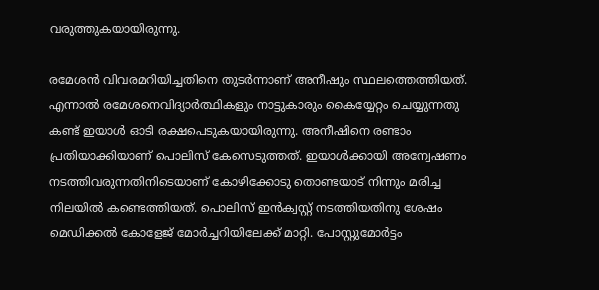വരുത്തുകയായിരുന്നു.

രമേശന്‍ വിവരമറിയിച്ചതിനെ തുടര്‍ന്നാണ് അനീഷും സ്ഥലത്തെത്തിയത്. എന്നാല്‍ രമേശനെവിദ്യാര്‍ത്ഥികളും നാട്ടുകാരും കൈയ്യേറ്റം ചെയ്യുന്നതു കണ്ട് ഇയാള്‍ ഓടി രക്ഷപെടുകയായിരുന്നു. അനീഷിനെ രണ്ടാം പ്രതിയാക്കിയാണ് പൊലിസ് കേസെടുത്തത്. ഇയാള്‍ക്കായി അന്വേഷണം നടത്തിവരുന്നതിനിടെയാണ് കോഴിക്കോടു തൊണ്ടയാട് നിന്നും മരിച്ച നിലയില്‍ കണ്ടെത്തിയത്. പൊലിസ് ഇന്‍ക്വസ്റ്റ് നടത്തിയതിനു ശേഷം മെഡിക്കല്‍ കോളേജ് മോര്‍ച്ചറിയിലേക്ക് മാറ്റി. പോസ്റ്റുമോര്‍ട്ടം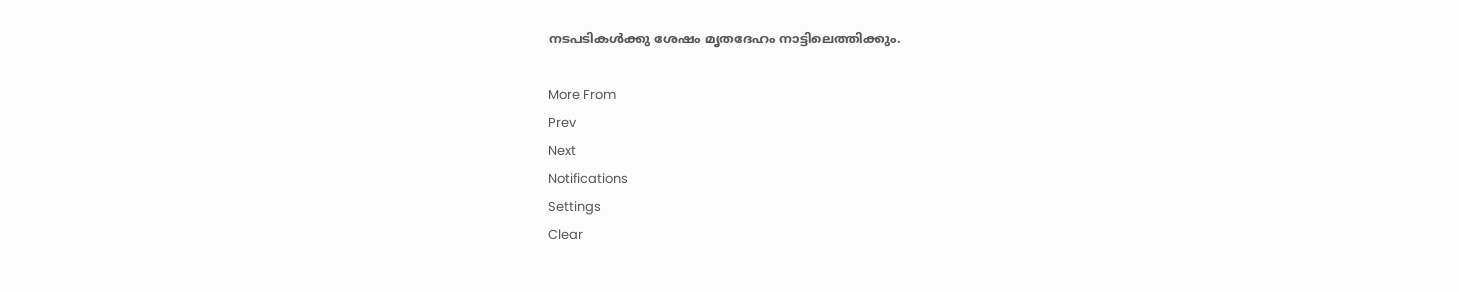നടപടികള്‍ക്കു ശേഷം മൃതദേഹം നാട്ടിലെത്തിക്കും.

More From
Prev
Next
Notifications
Settings
Clear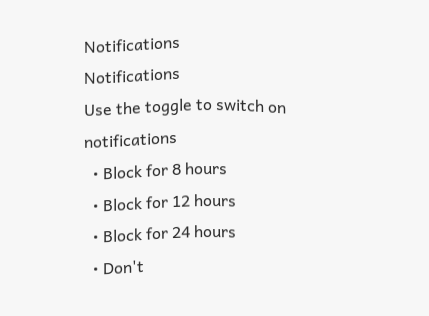Notifications
Notifications
Use the toggle to switch on notifications
  • Block for 8 hours
  • Block for 12 hours
  • Block for 24 hours
  • Don't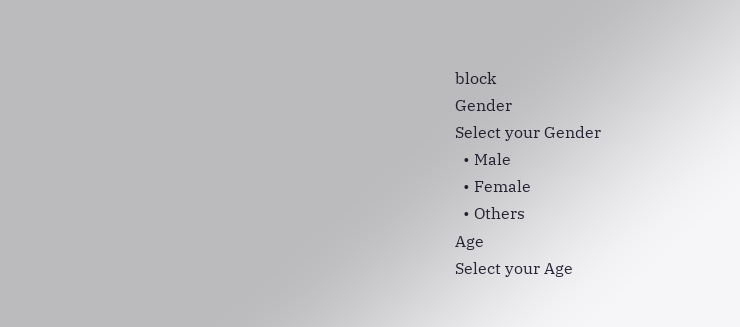block
Gender
Select your Gender
  • Male
  • Female
  • Others
Age
Select your Age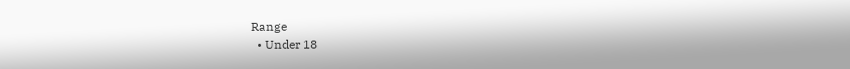Range
  • Under 18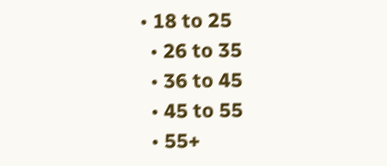• 18 to 25
  • 26 to 35
  • 36 to 45
  • 45 to 55
  • 55+